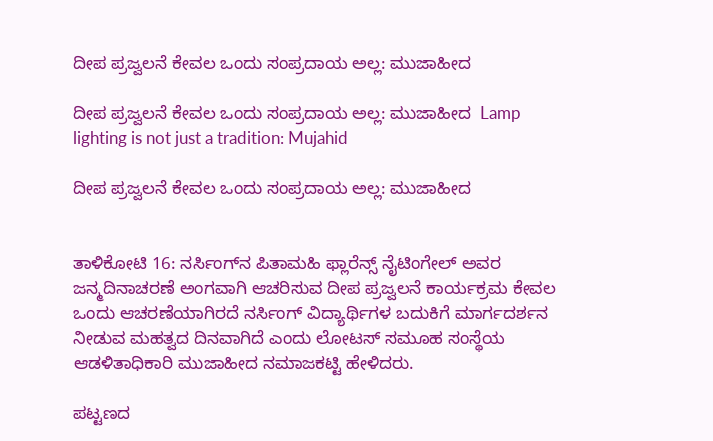ದೀಪ ಪ್ರಜ್ವಲನೆ ಕೇವಲ ಒಂದು ಸಂಪ್ರದಾಯ ಅಲ್ಲ: ಮುಜಾಹೀದ

ದೀಪ ಪ್ರಜ್ವಲನೆ ಕೇವಲ ಒಂದು ಸಂಪ್ರದಾಯ ಅಲ್ಲ: ಮುಜಾಹೀದ  Lamp lighting is not just a tradition: Mujahid

ದೀಪ ಪ್ರಜ್ವಲನೆ ಕೇವಲ ಒಂದು ಸಂಪ್ರದಾಯ ಅಲ್ಲ: ಮುಜಾಹೀದ


ತಾಳಿಕೋಟಿ 16: ನರ್ಸಿಂಗ್‌ನ ಪಿತಾಮಹಿ ಫ್ಲಾರೆನ್ಸ್‌ ನೈಟಿಂಗೇಲ್ ಅವರ ಜನ್ಮದಿನಾಚರಣೆ ಅಂಗವಾಗಿ ಆಚರಿಸುವ ದೀಪ ಪ್ರಜ್ವಲನೆ ಕಾರ್ಯಕ್ರಮ ಕೇವಲ ಒಂದು ಆಚರಣೆಯಾಗಿರದೆ ನರ್ಸಿಂಗ್ ವಿದ್ಯಾರ್ಥಿಗಳ ಬದುಕಿಗೆ ಮಾರ್ಗದರ್ಶನ ನೀಡುವ ಮಹತ್ವದ ದಿನವಾಗಿದೆ ಎಂದು ಲೋಟಸ್ ಸಮೂಹ ಸಂಸ್ಥೆಯ ಆಡಳಿತಾಧಿಕಾರಿ ಮುಜಾಹೀದ ನಮಾಜಕಟ್ಟಿ ಹೇಳಿದರು.

ಪಟ್ಟಣದ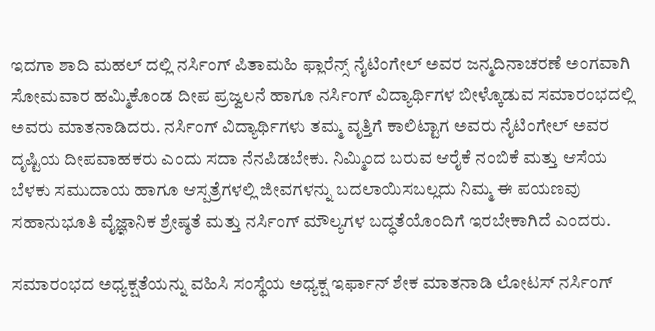ಇದಗಾ ಶಾದಿ ಮಹಲ್ ದಲ್ಲಿ ನರ್ಸಿಂಗ್ ಪಿತಾಮಹಿ ಫ್ಲಾರೆನ್ಸ್‌ ನೈಟಿಂಗೇಲ್ ಅವರ ಜನ್ಮದಿನಾಚರಣೆ ಅಂಗವಾಗಿ ಸೋಮವಾರ ಹಮ್ಮಿಕೊಂಡ ದೀಪ ಪ್ರಜ್ವಲನೆ ಹಾಗೂ ನರ್ಸಿಂಗ್ ವಿದ್ಯಾರ್ಥಿಗಳ ಬೀಳ್ಕೊಡುವ ಸಮಾರಂಭದಲ್ಲಿ ಅವರು ಮಾತನಾಡಿದರು. ನರ್ಸಿಂಗ್ ವಿದ್ಯಾರ್ಥಿಗಳು ತಮ್ಮ ವೃತ್ತಿಗೆ ಕಾಲಿಟ್ಟಾಗ ಅವರು ನೈಟಿಂಗೇಲ್ ಅವರ ದೃಷ್ಟಿಯ ದೀಪವಾಹಕರು ಎಂದು ಸದಾ ನೆನಪಿಡಬೇಕು. ನಿಮ್ಮಿಂದ ಬರುವ ಆರೈಕೆ ನಂಬಿಕೆ ಮತ್ತು ಆಸೆಯ ಬೆಳಕು ಸಮುದಾಯ ಹಾಗೂ ಆಸ್ಪತ್ರೆಗಳಲ್ಲಿ ಜೀವಗಳನ್ನು ಬದಲಾಯಿಸಬಲ್ಲದು ನಿಮ್ಮ ಈ ಪಯಣವು ಸಹಾನುಭೂತಿ ವೈಜ್ಞಾನಿಕ ಶ್ರೇಷ್ಠತೆ ಮತ್ತು ನರ್ಸಿಂಗ್ ಮೌಲ್ಯಗಳ ಬದ್ಧತೆಯೊಂದಿಗೆ ಇರಬೇಕಾಗಿದೆ ಎಂದರು.

ಸಮಾರಂಭದ ಅಧ್ಯಕ್ಷತೆಯನ್ನು ವಹಿಸಿ ಸಂಸ್ಥೆಯ ಅಧ್ಯಕ್ಷ ಇರ್ಫಾನ್ ಶೇಕ ಮಾತನಾಡಿ ಲೋಟಸ್ ನರ್ಸಿಂಗ್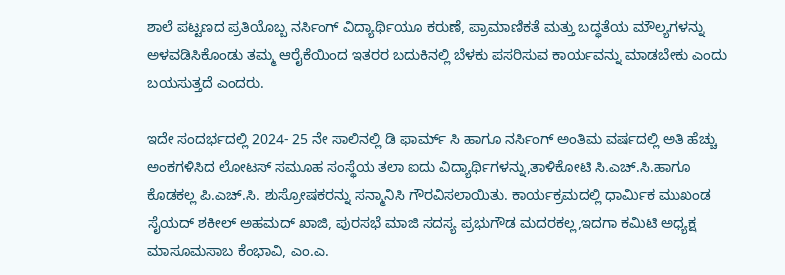ಶಾಲೆ ಪಟ್ಟಣದ ಪ್ರತಿಯೊಬ್ಬ ನರ್ಸಿಂಗ್ ವಿದ್ಯಾರ್ಥಿಯೂ ಕರುಣೆ, ಪ್ರಾಮಾಣಿಕತೆ ಮತ್ತು ಬದ್ಧತೆಯ ಮೌಲ್ಯಗಳನ್ನು ಅಳವಡಿಸಿಕೊಂಡು ತಮ್ಮ ಆರೈಕೆಯಿಂದ ಇತರರ ಬದುಕಿನಲ್ಲಿ ಬೆಳಕು ಪಸರಿಸುವ ಕಾರ್ಯವನ್ನು ಮಾಡಬೇಕು ಎಂದು ಬಯಸುತ್ತದೆ ಎಂದರು.

ಇದೇ ಸಂದರ್ಭದಲ್ಲಿ 2024- 25 ನೇ ಸಾಲಿನಲ್ಲಿ ಡಿ ಫಾರ್ಮ್‌ ಸಿ ಹಾಗೂ ನರ್ಸಿಂಗ್ ಅಂತಿಮ ವರ್ಷದಲ್ಲಿ ಅತಿ ಹೆಚ್ಚು ಅಂಕಗಳಿಸಿದ ಲೋಟಸ್ ಸಮೂಹ ಸಂಸ್ಥೆಯ ತಲಾ ಐದು ವಿದ್ಯಾರ್ಥಿಗಳನ್ನು,ತಾಳಿಕೋಟಿ ಸಿ.ಎಚ್‌.ಸಿ.ಹಾಗೂ ಕೊಡಕಲ್ಲ ಪಿ.ಎಚ್‌.ಸಿ. ಶುಸ್ರೋಷಕರನ್ನು ಸನ್ಮಾನಿಸಿ ಗೌರವಿಸಲಾಯಿತು. ಕಾರ್ಯಕ್ರಮದಲ್ಲಿ ಧಾರ್ಮಿಕ ಮುಖಂಡ ಸೈಯದ್ ಶಕೀಲ್ ಅಹಮದ್ ಖಾಜಿ, ಪುರಸಭೆ ಮಾಜಿ ಸದಸ್ಯ ಪ್ರಭುಗೌಡ ಮದರಕಲ್ಲ,ಇದಗಾ ಕಮಿಟಿ ಅಧ್ಯಕ್ಷ ಮಾಸೂಮಸಾಬ ಕೆಂಭಾವಿ, ಎಂ.ಎ.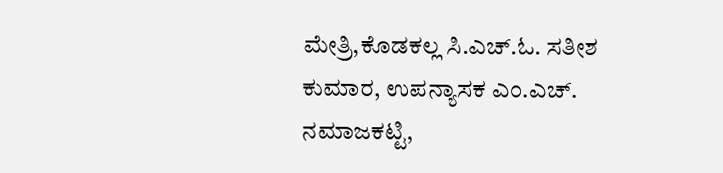ಮೇತ್ರಿ,ಕೊಡಕಲ್ಲ ಸಿ.ಎಚ್‌.ಓ. ಸತೀಶ ಕುಮಾರ, ಉಪನ್ಯಾಸಕ ಎಂ.ಎಚ್‌. ನಮಾಜಕಟ್ಟಿ,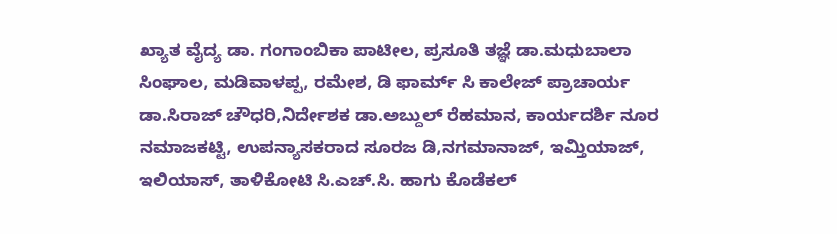ಖ್ಯಾತ ವೈದ್ಯ ಡಾ. ಗಂಗಾಂಬಿಕಾ ಪಾಟೀಲ, ಪ್ರಸೂತಿ ತಜ್ಞೆ ಡಾ.ಮಧುಬಾಲಾ ಸಿಂಘಾಲ, ಮಡಿವಾಳಪ್ಪ, ರಮೇಶ, ಡಿ ಫಾರ್ಮ್‌ ಸಿ ಕಾಲೇಜ್ ಪ್ರಾಚಾರ್ಯ ಡಾ.ಸಿರಾಜ್ ಚೌಧರಿ,ನಿರ್ದೇಶಕ ಡಾ.ಅಬ್ದುಲ್ ರೆಹಮಾನ, ಕಾರ್ಯದರ್ಶಿ ನೂರ ನಮಾಜಕಟ್ಟಿ, ಉಪನ್ಯಾಸಕರಾದ ಸೂರಜ ಡಿ,ನಗಮಾನಾಜ್, ಇಮ್ತಿಯಾಜ್, ಇಲಿಯಾಸ್, ತಾಳಿಕೋಟಿ ಸಿ.ಎಚ್‌.ಸಿ. ಹಾಗು ಕೊಡೆಕಲ್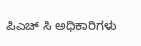ಪಿಎಚ್ ಸಿ ಅಧಿಕಾರಿಗಳು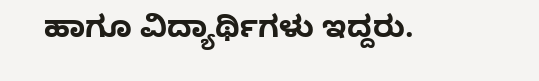ಹಾಗೂ ವಿದ್ಯಾರ್ಥಿಗಳು ಇದ್ದರು.